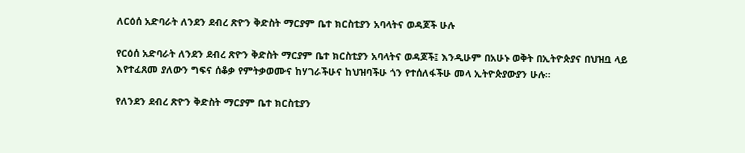ለርዕሰ አድባራት ለንደን ደብረ ጽዮን ቅድስት ማርያም ቤተ ክርስቲያን አባላትና ወዳጆች ሁሉ

የርዕሰ አድባራት ለንደን ደብረ ጽዮን ቅድስት ማርያም ቤተ ክርስቲያን አባላትና ወዳጆች፤ እንዲሁም በአሁኑ ወቅት በኢትዮጵያና በህዝቧ ላይ እየተፈጸመ ያለውን ግፍና ሰቆቃ የምትቃወሙና ከሃገራችሁና ከህዝባችሁ ጎን የተሰለፋችሁ መላ ኢትዮጵያውያን ሁሉ።

የለንደን ደብረ ጽዮን ቅድስት ማርያም ቤተ ክርስቲያን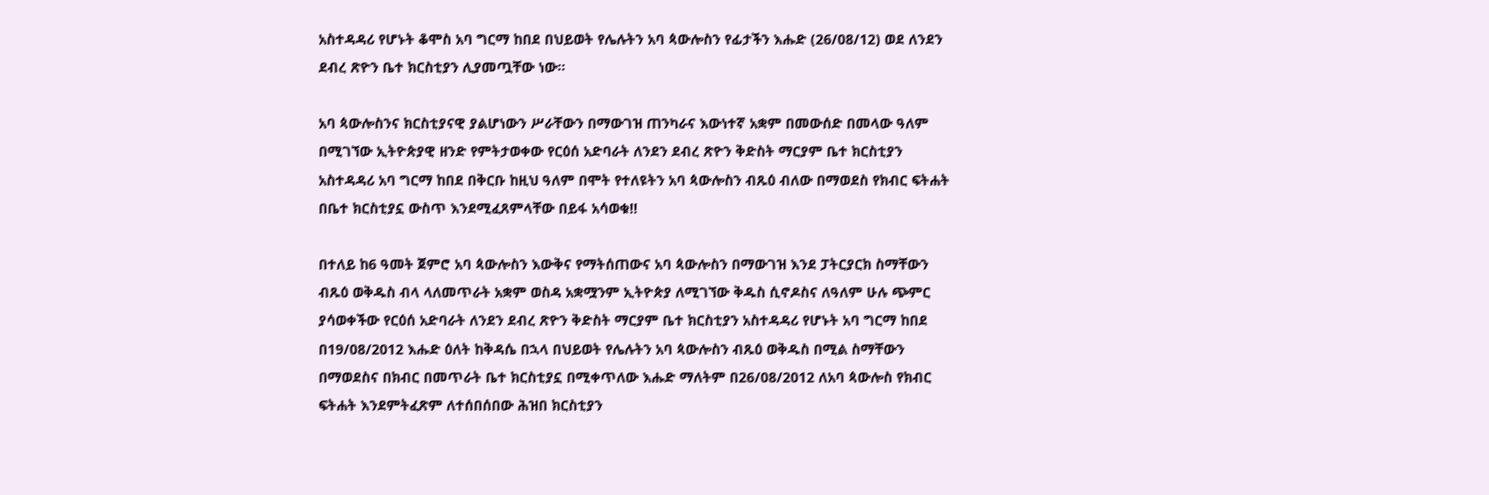አስተዳዳሪ የሆኑት ቆሞስ አባ ግርማ ከበደ በህይወት የሌሉትን አባ ጳውሎስን የፊታችን እሑድ (26/08/12) ወደ ለንደን ደብረ ጽዮን ቤተ ክርስቲያን ሊያመጧቸው ነው።

አባ ጳውሎስንና ክርስቲያናዊ ያልሆነውን ሥራቸውን በማውገዝ ጠንካራና እውነተኛ አቋም በመውሰድ በመላው ዓለም በሚገኘው ኢትዮጵያዊ ዘንድ የምትታወቀው የርዕሰ አድባራት ለንደን ደብረ ጽዮን ቅድስት ማርያም ቤተ ክርስቲያን አስተዳዳሪ አባ ግርማ ከበደ በቅርቡ ከዚህ ዓለም በሞት የተለዩትን አባ ጳውሎስን ብጹዕ ብለው በማወደስ የክብር ፍትሐት በቤተ ክርስቲያኗ ውስጥ እንደሚፈጸምላቸው በይፋ አሳወቁ!!

በተለይ ከ6 ዓመት ጀምሮ አባ ጳውሎስን እውቅና የማትሰጠውና አባ ጳውሎስን በማውገዝ እንደ ፓትርያርክ ስማቸውን ብጹዕ ወቅዱስ ብላ ላለመጥራት አቋም ወስዳ አቋሟንም ኢትዮጵያ ለሚገኘው ቅዱስ ሲኖዶስና ለዓለም ሁሉ ጭምር ያሳወቀችው የርዕሰ አድባራት ለንደን ደብረ ጽዮን ቅድስት ማርያም ቤተ ክርስቲያን አስተዳዳሪ የሆኑት አባ ግርማ ከበደ በ19/08/2012 እሑድ ዕለት ከቅዳሴ በኋላ በህይወት የሌሉትን አባ ጳውሎስን ብጹዕ ወቅዱስ በሚል ስማቸውን በማወደስና በክብር በመጥራት ቤተ ክርስቲያኗ በሚቀጥለው እሑድ ማለትም በ26/08/2012 ለአባ ጳውሎስ የክብር ፍትሐት እንደምትፈጽም ለተሰበሰበው ሕዝበ ክርስቲያን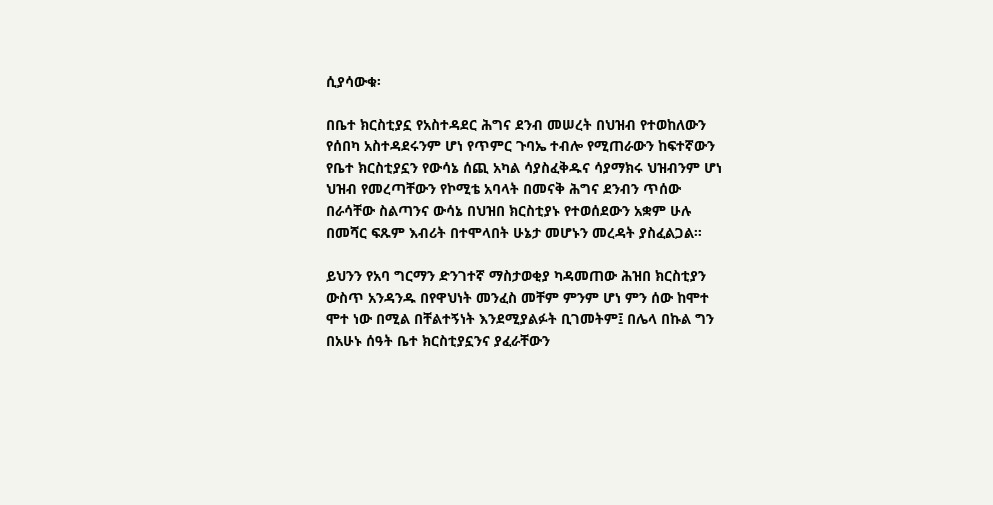ሲያሳውቁ፡

በቤተ ክርስቲያኗ የአስተዳደር ሕግና ደንብ መሠረት በህዝብ የተወከለውን የሰበካ አስተዳደሩንም ሆነ የጥምር ጉባኤ ተብሎ የሚጠራውን ከፍተኛውን የቤተ ክርስቲያኗን የውሳኔ ሰጪ አካል ሳያስፈቅዱና ሳያማክሩ ህዝብንም ሆነ ህዝብ የመረጣቸውን የኮሚቴ አባላት በመናቅ ሕግና ደንብን ጥሰው በራሳቸው ስልጣንና ውሳኔ በህዝበ ክርስቲያኑ የተወሰደውን አቋም ሁሉ በመሻር ፍጹም እብሪት በተሞላበት ሁኔታ መሆኑን መረዳት ያስፈልጋል።

ይህንን የአባ ግርማን ድንገተኛ ማስታወቂያ ካዳመጠው ሕዝበ ክርስቲያን ውስጥ አንዳንዱ በየዋህነት መንፈስ መቸም ምንም ሆነ ምን ሰው ከሞተ ሞተ ነው በሚል በቸልተኝነት እንደሚያልፉት ቢገመትም፤ በሌላ በኩል ግን በአሁኑ ሰዓት ቤተ ክርስቲያኗንና ያፈራቸውን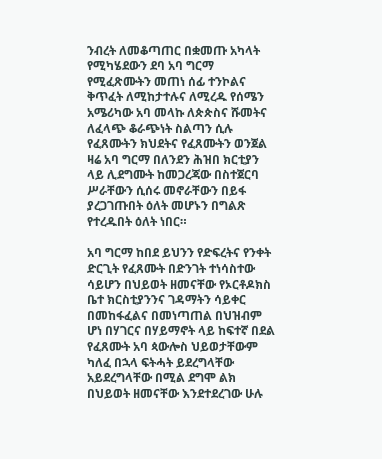ንብረት ለመቆጣጠር በቋመጡ አካላት የሚካሄደውን ደባ አባ ግርማ የሚፈጽሙትን መጠነ ሰፊ ተንኮልና ቅጥፈት ለሚከታተሉና ለሚረዱ የሰሜን አሜሪካው አባ መላኩ ለጵጵስና ሹመትና ለፈላጭ ቆራጭነት ስልጣን ሲሉ የፈጸሙትን ክህደትና የፈጸሙትን ወንጀል ዛሬ አባ ግርማ በለንደን ሕዝበ ክርቲያን ላይ ሊደግሙት ከመጋረጃው በስተጀርባ ሥራቸውን ሲሰሩ መኖራቸውን በይፋ ያረጋገጡበት ዕለት መሆኑን በግልጽ የተረዱበት ዕለት ነበር።

አባ ግርማ ከበደ ይህንን የድፍረትና የንቀት ድርጊት የፈጸሙት በድንገት ተነሳስተው ሳይሆን በህይወት ዘመናቸው የኦርቶዶክስ ቤተ ክርስቲያንንና ገዳማትን ሳይቀር በመከፋፈልና በመነጣጠል በህዝብም ሆነ በሃገርና በሃይማኖት ላይ ከፍተኛ በደል የፈጸሙት አባ ጳውሎስ ህይወታቸውም ካለፈ በኋላ ፍትሓት ይደረግላቸው አይደረግላቸው በሚል ደግሞ ልክ በህይወት ዘመናቸው እንደተደረገው ሁሉ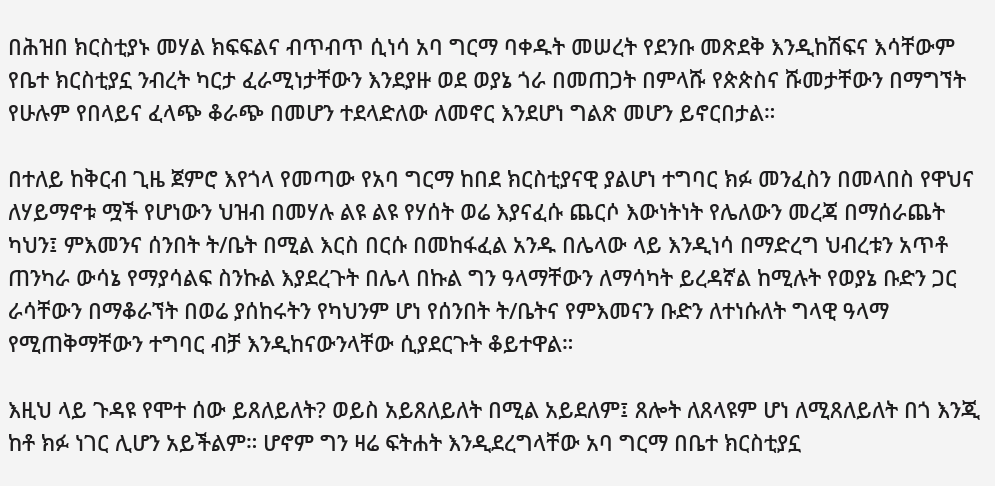በሕዝበ ክርስቲያኑ መሃል ክፍፍልና ብጥብጥ ሲነሳ አባ ግርማ ባቀዱት መሠረት የደንቡ መጽደቅ እንዲከሽፍና እሳቸውም የቤተ ክርስቲያኗ ንብረት ካርታ ፈራሚነታቸውን እንደያዙ ወደ ወያኔ ጎራ በመጠጋት በምላሹ የጵጵስና ሹመታቸውን በማግኘት የሁሉም የበላይና ፈላጭ ቆራጭ በመሆን ተደላድለው ለመኖር እንደሆነ ግልጽ መሆን ይኖርበታል።

በተለይ ከቅርብ ጊዜ ጀምሮ እየጎላ የመጣው የአባ ግርማ ከበደ ክርስቲያናዊ ያልሆነ ተግባር ክፉ መንፈስን በመላበስ የዋህና ለሃይማኖቱ ሟች የሆነውን ህዝብ በመሃሉ ልዩ ልዩ የሃሰት ወሬ እያናፈሱ ጨርሶ እውነትነት የሌለውን መረጃ በማሰራጨት ካህን፤ ምእመንና ሰንበት ት/ቤት በሚል እርስ በርሱ በመከፋፈል አንዱ በሌላው ላይ እንዲነሳ በማድረግ ህብረቱን አጥቶ ጠንካራ ውሳኔ የማያሳልፍ ስንኩል እያደረጉት በሌላ በኩል ግን ዓላማቸውን ለማሳካት ይረዳኛል ከሚሉት የወያኔ ቡድን ጋር ራሳቸውን በማቆራኘት በወሬ ያሰከሩትን የካህንም ሆነ የሰንበት ት/ቤትና የምእመናን ቡድን ለተነሱለት ግላዊ ዓላማ የሚጠቅማቸውን ተግባር ብቻ እንዲከናውንላቸው ሲያደርጉት ቆይተዋል።

እዚህ ላይ ጉዳዩ የሞተ ሰው ይጸለይለት? ወይስ አይጸለይለት በሚል አይደለም፤ ጸሎት ለጸላዩም ሆነ ለሚጸለይለት በጎ እንጂ ከቶ ክፉ ነገር ሊሆን አይችልም። ሆኖም ግን ዛሬ ፍትሐት እንዲደረግላቸው አባ ግርማ በቤተ ክርስቲያኗ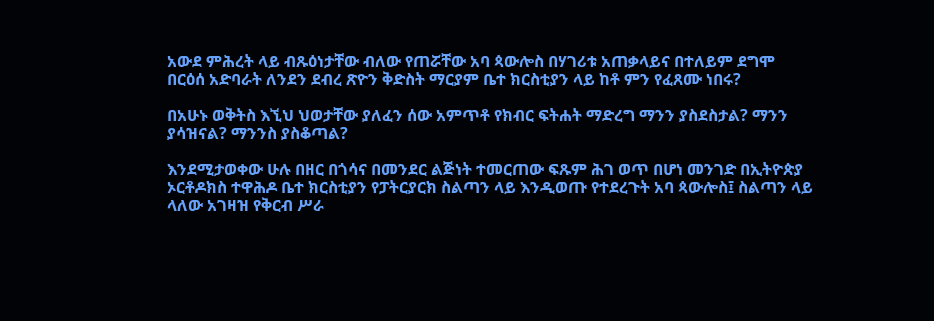አውደ ምሕረት ላይ ብጹዕነታቸው ብለው የጠሯቸው አባ ጳውሎስ በሃገሪቱ አጠቃላይና በተለይም ደግሞ በርዕሰ አድባራት ለንደን ደብረ ጽዮን ቅድስት ማርያም ቤተ ክርስቲያን ላይ ከቶ ምን የፈጸሙ ነበሩ?

በአሁኑ ወቅትስ እኚህ ህወታቸው ያለፈን ሰው አምጥቶ የክብር ፍትሐት ማድረግ ማንን ያስደስታል? ማንን ያሳዝናል? ማንንስ ያስቆጣል?

እንደሚታወቀው ሁሉ በዘር በጎሳና በመንደር ልጅነት ተመርጠው ፍጹም ሕገ ወጥ በሆነ መንገድ በኢትዮጵያ ኦርቶዶክስ ተዋሕዶ ቤተ ክርስቲያን የፓትርያርክ ስልጣን ላይ እንዲወጡ የተደረጉት አባ ጳውሎስ፤ ስልጣን ላይ ላለው አገዛዝ የቅርብ ሥራ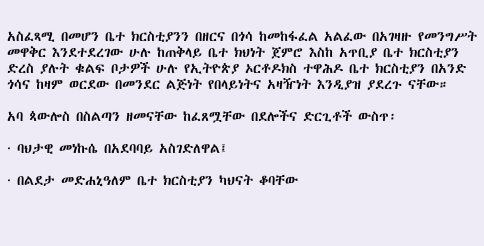አስፈጻሚ በመሆን ቤተ ክርስቲያንን በዘርና በጎሳ ከመከፋፈል አልፈው በአገዛዙ የመንግሥት መዋቅር እንደተደረገው ሁሉ ከጠቅላይ ቤተ ክህነት ጀምሮ እስከ አጥቢያ ቤተ ክርስቲያን ድረስ ያሉት ቁልፍ ቦታዎች ሁሉ የኢትዮጵያ ኦርቶዶክስ ተዋሕዶ ቤተ ክርስቲያን በአንድ ጎሳና ከዛም ወርደው በመንደር ልጅነት የበላይነትና አዛዥነት እንዲያዝ ያደረጉ ናቸው።

አባ ጳውሎስ በስልጣን ዘመናቸው ከፈጸሟቸው በደሎችና ድርጊቶች ውስጥ፡

· ባህታዊ መነኩሴ በአደባባይ አስገድለዋል፤

· በልደታ መድሐኒዓለም ቤተ ክርስቲያን ካህናት ቆባቸው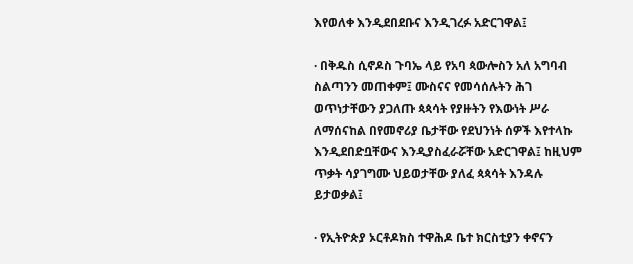እየወለቀ እንዲደበደቡና እንዲገረፉ አድርገዋል፤

· በቅዱስ ሲኖዶስ ጉባኤ ላይ የአባ ጳውሎስን አለ አግባብ ስልጣንን መጠቀም፤ ሙስናና የመሳሰሉትን ሕገ ወጥነታቸውን ያጋለጡ ጳጳሳት የያዙትን የእውነት ሥራ ለማሰናከል በየመኖሪያ ቤታቸው የደህንነት ሰዎች እየተላኩ እንዲደበድቧቸውና እንዲያስፈራሯቸው አድርገዋል፤ ከዚህም ጥቃት ሳያገግሙ ህይወታቸው ያለፈ ጳጳሳት እንዳሉ ይታወቃል፤

· የኢትዮጵያ ኦርቶዶክስ ተዋሕዶ ቤተ ክርስቲያን ቀኖናን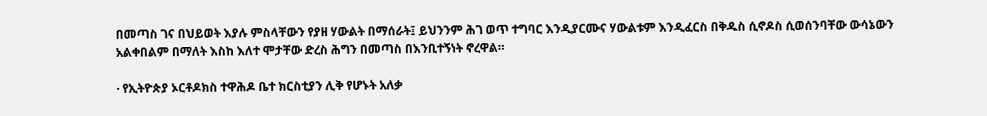በመጣስ ገና በህይወት እያሉ ምስላቸውን የያዘ ሃውልት በማሰራት፤ ይህንንም ሕገ ወጥ ተግባር እንዲያርሙና ሃውልቱም እንዲፈርስ በቅዱስ ሲኖዶስ ሲወሰንባቸው ውሳኔውን አልቀበልም በማለት እስከ እለተ ሞታቸው ድረስ ሕግን በመጣስ በእንቢተኝነት ኖረዋል።

· የኢትዮጵያ ኦርቶዶክስ ተዋሕዶ ቤተ ክርስቲያን ሊቅ የሆኑት አለቃ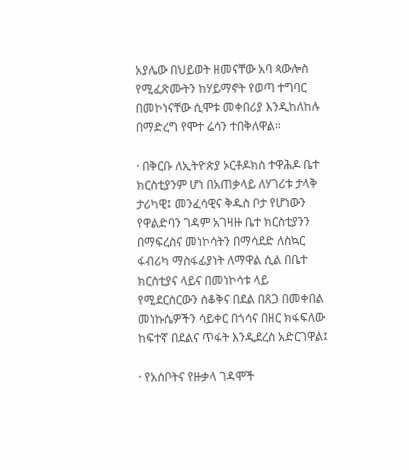አያሌው በህይወት ዘመናቸው አባ ጳውሎስ የሚፈጽሙትን ከሃይማኖት የወጣ ተግባር በመኮነናቸው ሲሞቱ መቀበሪያ እንዲከለከሉ በማድረግ የሞተ ሬሳን ተበቅለዋል።

· በቅርቡ ለኢትዮጵያ ኦርቶዶክስ ተዋሕዶ ቤተ ክርስቲያንም ሆነ በአጠቃላይ ለሃገሪቱ ታላቅ ታሪካዊ፤ መንፈሳዊና ቅዱስ ቦታ የሆነውን የዋልድባን ገዳም አገዛዙ ቤተ ክርስቲያንን በማፍረስና መነኮሳትን በማሳደድ ለስኳር ፋብሪካ ማስፋፊያነት ለማዋል ሲል በቤተ ክርስቲያና ላይና በመነኮሳቱ ላይ የሚደርስርውን ሰቆቅና በደል በጸጋ በመቀበል መነኩሴዎችን ሳይቀር በጎሳና በዘር ክፋፍለው ከፍተኛ በደልና ጥፋት እንዲደረስ አድርገዋል፤

· የአሰቦትና የዙቃላ ገዳሞች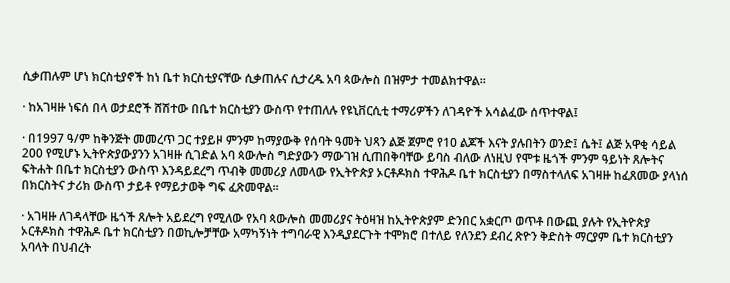ሲቃጠሉም ሆነ ክርስቲያኖች ከነ ቤተ ክርስቲያናቸው ሲቃጠሉና ሲታረዱ አባ ጳውሎስ በዝምታ ተመልክተዋል።

· ከአገዛዙ ነፍሰ በላ ወታደሮች ሸሽተው በቤተ ክርስቲያን ውስጥ የተጠለሉ የዩኒቨርሲቲ ተማሪዎችን ለገዳዮች አሳልፈው ሰጥተዋል፤

· በ1997 ዓ/ም ከቅንጅት መመረጥ ጋር ተያይዞ ምንም ከማያውቅ የሰባት ዓመት ህጻን ልጅ ጀምሮ የ10 ልጆች እናት ያሉበትን ወንድ፤ ሴት፤ ልጅ አዋቂ ሳይል 200 የሚሆኑ ኢትዮጵያውያንን አገዛዙ ሲገድል አባ ጳውሎስ ግድያውን ማውገዝ ሲጠበቅባቸው ይባስ ብለው ለነዚህ የሞቱ ዜጎች ምንም ዓይነት ጸሎትና ፍትሐት በቤተ ክርስቲያን ውስጥ እንዳይደረግ ጥብቅ መመሪያ ለመላው የኢትዮጵያ ኦርቶዶክስ ተዋሕዶ ቤተ ክርስቲያን በማስተላለፍ አገዛዙ ከፈጸመው ያላነሰ በክርስትና ታሪክ ውስጥ ታይቶ የማይታወቅ ግፍ ፈጽመዋል።

· አገዛዙ ለገዳላቸው ዜጎች ጸሎት አይደረግ የሚለው የአባ ጳውሎስ መመሪያና ትዕዛዝ ከኢትዮጵያም ድንበር አቋርጦ ወጥቶ በውጪ ያሉት የኢትዮጵያ ኦርቶዶክስ ተዋሕዶ ቤተ ክርስቲያን በወኪሎቻቸው አማካኝነት ተግባራዊ እንዲያደርጉት ተሞክሮ በተለይ የለንደን ደብረ ጽዮን ቅድስት ማርያም ቤተ ክርስቲያን አባላት በህብረት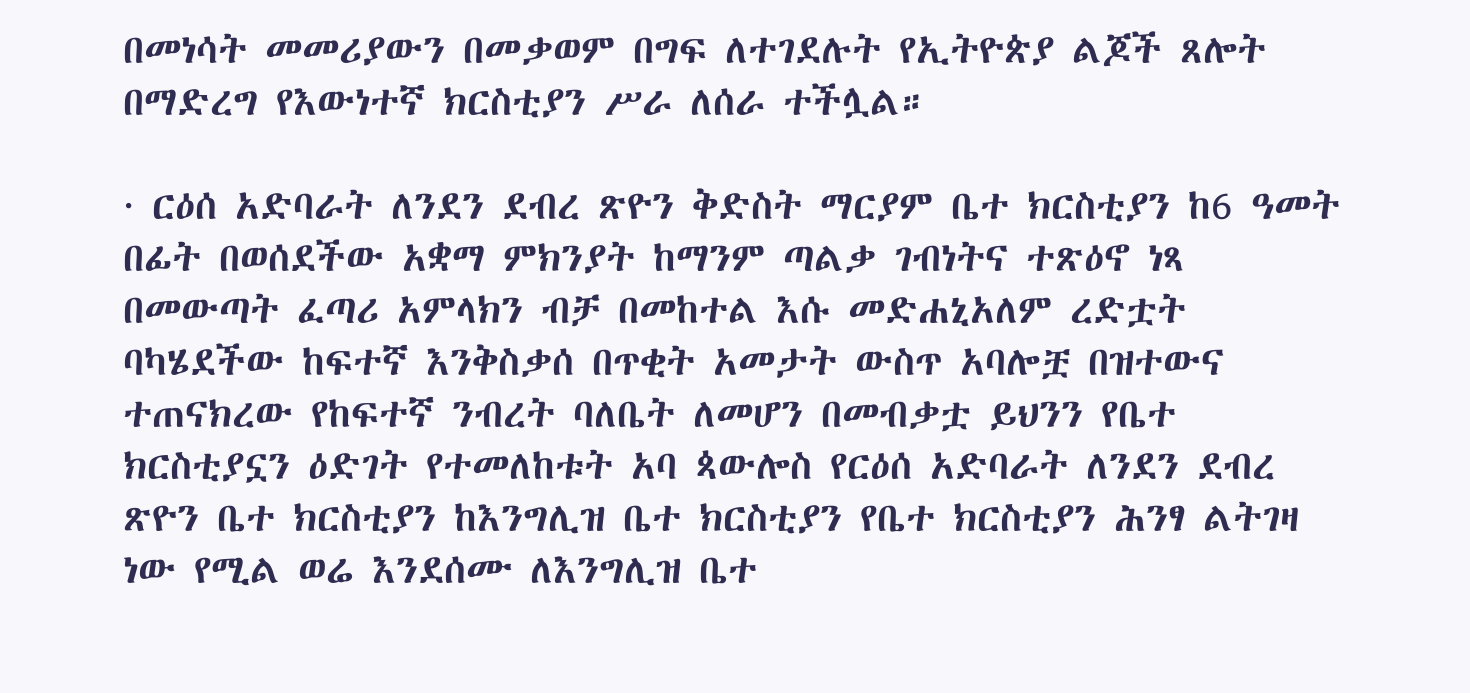በመነሳት መመሪያውን በመቃወም በግፍ ለተገደሉት የኢትዮጵያ ልጆች ጸሎት በማድረግ የእውነተኛ ክርስቲያን ሥራ ለሰራ ተችሏል።

· ርዕሰ አድባራት ለንደን ደብረ ጽዮን ቅድስት ማርያም ቤተ ክርስቲያን ከ6 ዓመት በፊት በወሰደችው አቋማ ምክንያት ከማንም ጣልቃ ገብነትና ተጽዕኖ ነጻ በመውጣት ፈጣሪ አምላክን ብቻ በመከተል እሱ መድሐኒአለም ረድቷት ባካሄደችው ከፍተኛ እንቅስቃሰ በጥቂት አመታት ውስጥ አባሎቿ በዝተውና ተጠናክረው የከፍተኛ ንብረት ባለቤት ለመሆን በመብቃቷ ይህንን የቤተ ክርስቲያኗን ዕድገት የተመለከቱት አባ ጳውሎስ የርዕሰ አድባራት ለንደን ደብረ ጽዮን ቤተ ክርስቲያን ከእንግሊዝ ቤተ ክርስቲያን የቤተ ክርስቲያን ሕንፃ ልትገዛ ነው የሚል ወሬ እንደሰሙ ለእንግሊዝ ቤተ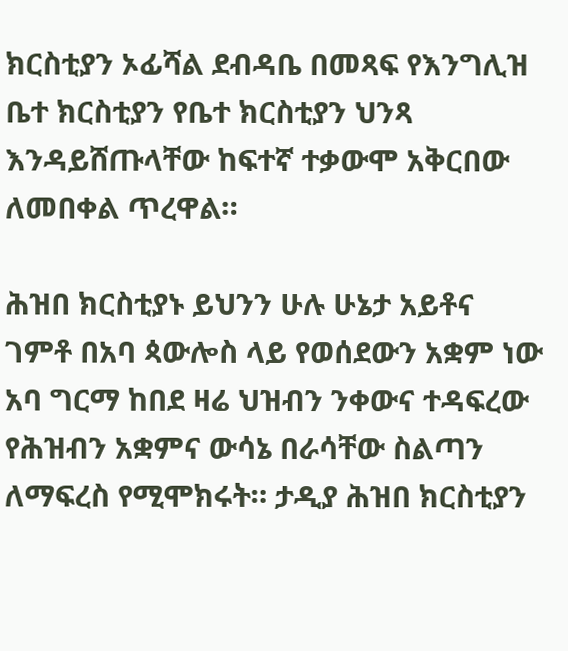ክርስቲያን ኦፊሻል ደብዳቤ በመጻፍ የእንግሊዝ ቤተ ክርስቲያን የቤተ ክርስቲያን ህንጻ እንዳይሸጡላቸው ከፍተኛ ተቃውሞ አቅርበው ለመበቀል ጥረዋል።

ሕዝበ ክርስቲያኑ ይህንን ሁሉ ሁኔታ አይቶና ገምቶ በአባ ጳውሎስ ላይ የወሰደውን አቋም ነው አባ ግርማ ከበደ ዛሬ ህዝብን ንቀውና ተዳፍረው የሕዝብን አቋምና ውሳኔ በራሳቸው ስልጣን ለማፍረስ የሚሞክሩት። ታዲያ ሕዝበ ክርስቲያን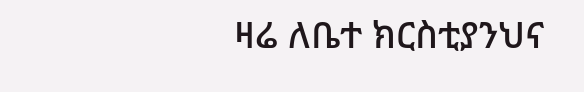ዛሬ ለቤተ ክርስቲያንህና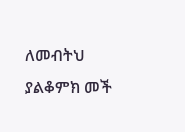ለመብትህ ያልቆምክ መች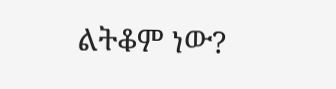ልትቆም ነው?